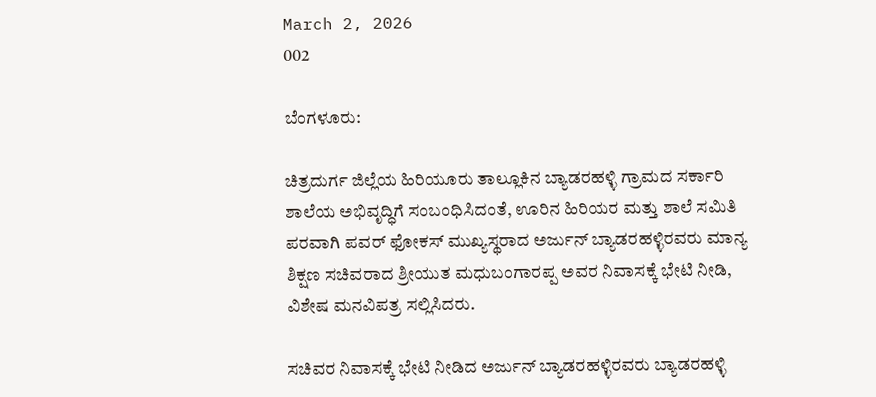March 2, 2026
002

ಬೆಂಗಳೂರು:

ಚಿತ್ರದುರ್ಗ ಜಿಲ್ಲೆಯ ಹಿರಿಯೂರು ತಾಲ್ಲೂಕಿನ ಬ್ಯಾಡರಹಳ್ಳಿ ಗ್ರಾಮದ ಸರ್ಕಾರಿ ಶಾಲೆಯ ಅಭಿವೃದ್ಧಿಗೆ ಸಂಬಂಧಿಸಿದಂತೆ, ಊರಿನ ಹಿರಿಯರ ಮತ್ತು ಶಾಲೆ ಸಮಿತಿ ಪರವಾಗಿ ಪವರ್ ಫೋಕಸ್ ಮುಖ್ಯಸ್ಥರಾದ ಅರ್ಜುನ್ ಬ್ಯಾಡರಹಳ್ಳಿರವರು ಮಾನ್ಯ ಶಿಕ್ಷಣ ಸಚಿವರಾದ ಶ್ರೀಯುತ ಮಧುಬಂಗಾರಪ್ಪ ಅವರ ನಿವಾಸಕ್ಕೆ ಭೇಟಿ ನೀಡಿ, ವಿಶೇಷ ಮನವಿಪತ್ರ ಸಲ್ಲಿಸಿದರು.

ಸಚಿವರ ನಿವಾಸಕ್ಕೆ ಭೇಟಿ ನೀಡಿದ ಅರ್ಜುನ್ ಬ್ಯಾಡರಹಳ್ಳಿರವರು ಬ್ಯಾಡರಹಳ್ಳಿ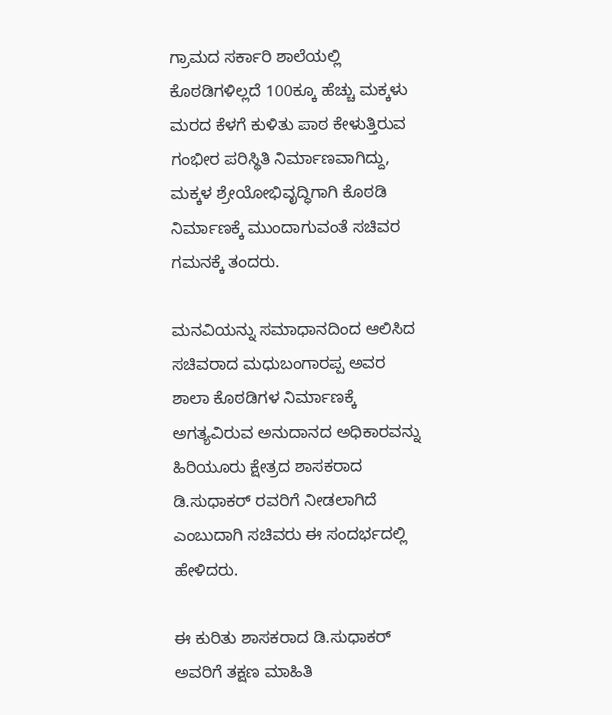ಗ್ರಾಮದ ಸರ್ಕಾರಿ ಶಾಲೆಯಲ್ಲಿ ಕೊಠಡಿಗಳಿಲ್ಲದೆ 100ಕ್ಕೂ ಹೆಚ್ಚು ಮಕ್ಕಳು ಮರದ ಕೆಳಗೆ ಕುಳಿತು ಪಾಠ ಕೇಳುತ್ತಿರುವ ಗಂಭೀರ ಪರಿಸ್ಥಿತಿ ನಿರ್ಮಾಣವಾಗಿದ್ದು, ಮಕ್ಕಳ ಶ್ರೇಯೋಭಿವೃದ್ಧಿಗಾಗಿ ಕೊಠಡಿ ನಿರ್ಮಾಣಕ್ಕೆ ಮುಂದಾಗುವಂತೆ ಸಚಿವರ ಗಮನಕ್ಕೆ ತಂದರು.

ಮನವಿಯನ್ನು ಸಮಾಧಾನದಿಂದ ಆಲಿಸಿದ ಸಚಿವರಾದ ಮಧುಬಂಗಾರಪ್ಪ ಅವರ ಶಾಲಾ ಕೊಠಡಿಗಳ ನಿರ್ಮಾಣಕ್ಕೆ ಅಗತ್ಯವಿರುವ ಅನುದಾನದ ಅಧಿಕಾರವನ್ನು ಹಿರಿಯೂರು ಕ್ಷೇತ್ರದ ಶಾಸಕರಾದ ಡಿ.ಸುಧಾಕರ್ ರವರಿಗೆ ನೀಡಲಾಗಿದೆ ಎಂಬುದಾಗಿ ಸಚಿವರು ಈ ಸಂದರ್ಭದಲ್ಲಿ ಹೇಳಿದರು.

ಈ ಕುರಿತು ಶಾಸಕರಾದ ಡಿ.ಸುಧಾಕರ್ ಅವರಿಗೆ ತಕ್ಷಣ ಮಾಹಿತಿ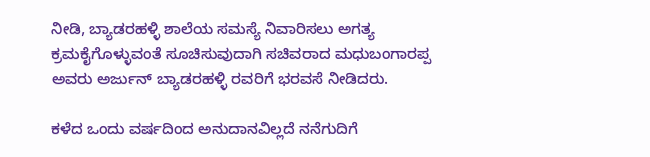ನೀಡಿ, ಬ್ಯಾಡರಹಳ್ಳಿ ಶಾಲೆಯ ಸಮಸ್ಯೆ ನಿವಾರಿಸಲು ಅಗತ್ಯ ಕ್ರಮಕೈಗೊಳ್ಳುವಂತೆ ಸೂಚಿಸುವುದಾಗಿ ಸಚಿವರಾದ ಮಧುಬಂಗಾರಪ್ಪ ಅವರು ಅರ್ಜುನ್ ಬ್ಯಾಡರಹಳ್ಳಿ ರವರಿಗೆ ಭರವಸೆ ನೀಡಿದರು.

ಕಳೆದ ಒಂದು ವರ್ಷದಿಂದ ಅನುದಾನವಿಲ್ಲದೆ ನನೆಗುದಿಗೆ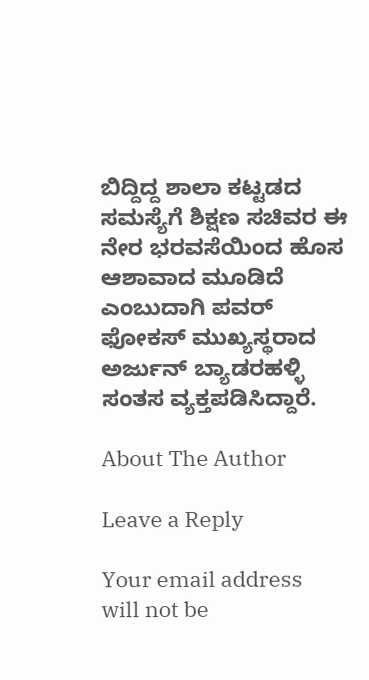ಬಿದ್ದಿದ್ದ ಶಾಲಾ ಕಟ್ಟಡದ ಸಮಸ್ಯೆಗೆ ಶಿಕ್ಷಣ ಸಚಿವರ ಈ ನೇರ ಭರವಸೆಯಿಂದ ಹೊಸ ಆಶಾವಾದ ಮೂಡಿದೆ ಎಂಬುದಾಗಿ ಪವರ್ ಫೋಕಸ್ ಮುಖ್ಯಸ್ಥರಾದ ಅರ್ಜುನ್ ಬ್ಯಾಡರಹಳ್ಳಿ ಸಂತಸ ವ್ಯಕ್ತಪಡಿಸಿದ್ದಾರೆ.

About The Author

Leave a Reply

Your email address will not be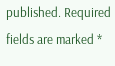published. Required fields are marked *